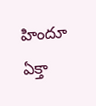హిందూ ఏక్తా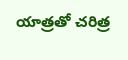యాత్రతో చరిత్ర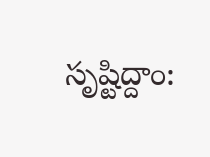సృష్టిద్దాం: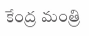కేంద్ర మంత్రి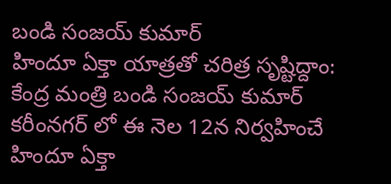బండి సంజయ్ కుమార్
హిందూ ఏక్తా యాత్రతో చరిత్ర సృష్టిద్దాం: కేంద్ర మంత్రి బండి సంజయ్ కుమార్
కరీంనగర్ లో ఈ నెల 12న నిర్వహించే హిందూ ఏక్తా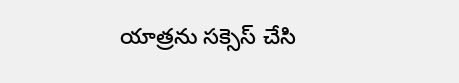యాత్రను సక్సెస్ చేసి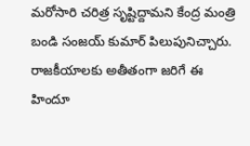మరోసారి చరిత్ర సృష్టిద్దామని కేంద్ర మంత్రి బండి సంజయ్ కుమార్ పిలుపునిచ్చారు. రాజకీయాలకు అతీతంగా జరిగే ఈ హిందూ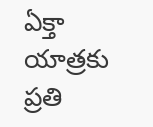ఏక్తా యాత్రకు ప్రతి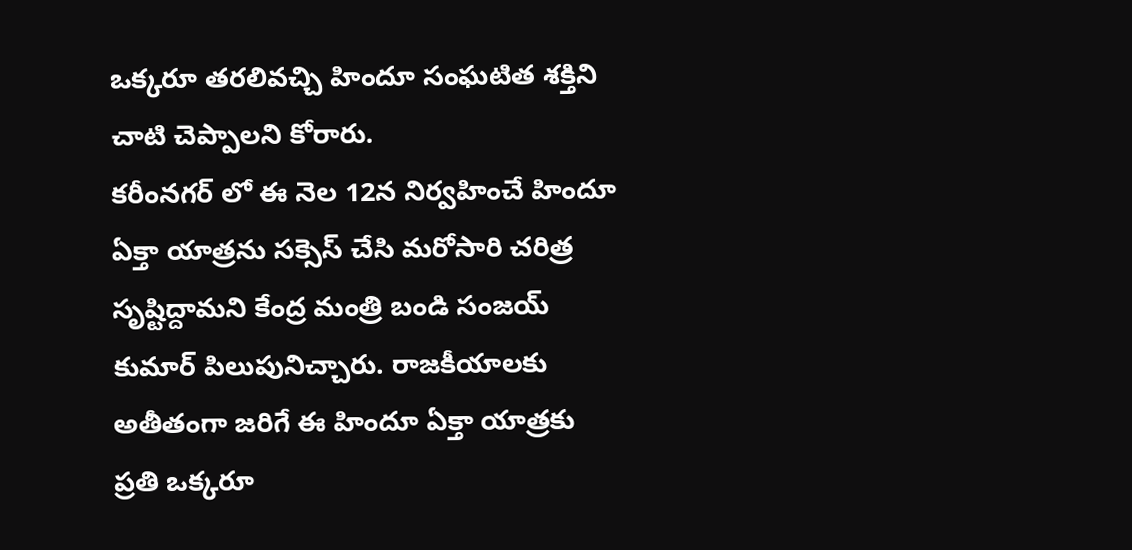ఒక్కరూ తరలివచ్చి హిందూ సంఘటిత శక్తిని చాటి చెప్పాలని కోరారు.
కరీంనగర్ లో ఈ నెల 12న నిర్వహించే హిందూ ఏక్తా యాత్రను సక్సెస్ చేసి మరోసారి చరిత్ర సృష్టిద్దామని కేంద్ర మంత్రి బండి సంజయ్ కుమార్ పిలుపునిచ్చారు. రాజకీయాలకు అతీతంగా జరిగే ఈ హిందూ ఏక్తా యాత్రకు ప్రతి ఒక్కరూ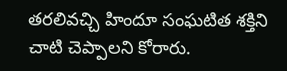తరలివచ్చి హిందూ సంఘటిత శక్తిని చాటి చెప్పాలని కోరారు.